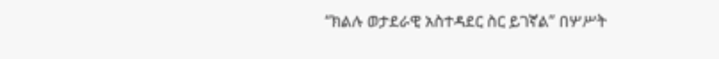“ክልሉ ወታደራዊ አስተዳደር ስር ይገኛል” በሦሥት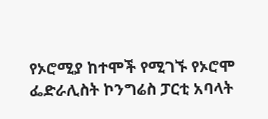የኦሮሚያ ከተሞች የሚገኙ የኦሮሞ ፌድራሊስት ኮንግሬስ ፓርቲ አባላት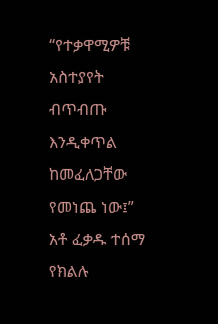“የተቃዋሚዎቹ አስተያየት ብጥብጡ እንዲቀጥል ከመፈለጋቸው የመነጨ ነው፤” አቶ ፈቃዱ ተሰማ የክልሉ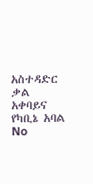አስተዳድር ቃል አቀባይና የካቢኔ አባል
No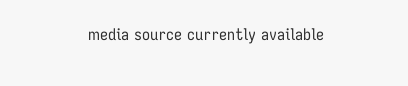media source currently available